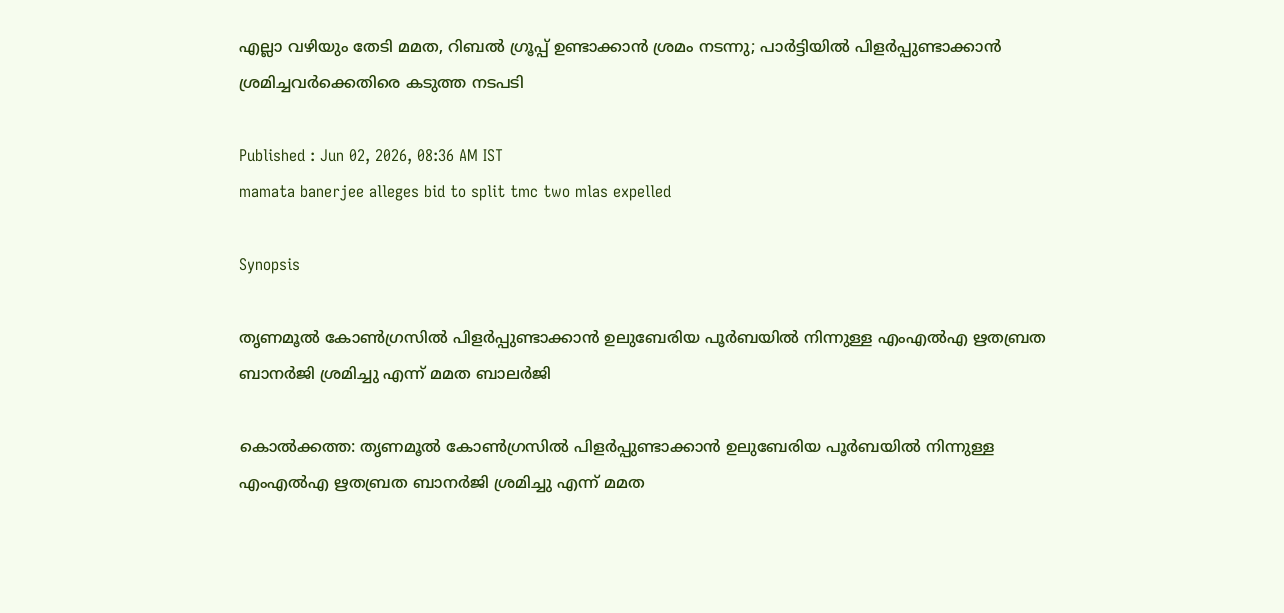എല്ലാ വഴിയും തേടി മമത, റിബൽ ഗ്രൂപ്പ് ഉണ്ടാക്കാൻ ശ്രമം നടന്നു; പാർട്ടിയിൽ പിള‍ർപ്പുണ്ടാക്കാൻ ശ്രമിച്ചവർക്കെതിരെ കടുത്ത നടപടി

Published : Jun 02, 2026, 08:36 AM IST
mamata banerjee alleges bid to split tmc two mlas expelled

Synopsis

തൃണമൂല്‍ കോണ്‍ഗ്രസില്‍ പിളർപ്പുണ്ടാക്കാൻ ഉലുബേരിയ പൂർബയിൽ നിന്നുള്ള എംഎൽഎ ഋതബ്രത ബാനർജി ശ്രമിച്ചു എന്ന് മമത ബാലർജി

കൊല്‍ക്കത്ത: തൃണമൂല്‍ കോണ്‍ഗ്രസില്‍ പിളർപ്പുണ്ടാക്കാൻ ഉലുബേരിയ പൂർബയിൽ നിന്നുള്ള എംഎൽഎ ഋതബ്രത ബാനർജി ശ്രമിച്ചു എന്ന് മമത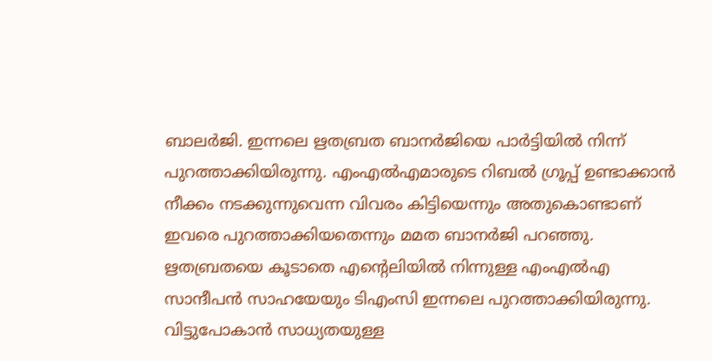ബാലർജി. ഇന്നലെ ഋതബ്രത ബാനർജിയെ പാർട്ടിയിൽ നിന്ന് പുറത്താക്കിയിരുന്നു. എംഎൽഎമാരുടെ റിബൽ ഗ്രൂപ്പ് ഉണ്ടാക്കാൻ നീക്കം നടക്കുന്നുവെന്ന വിവരം കിട്ടിയെന്നും അതുകൊണ്ടാണ് ഇവരെ പുറത്താക്കിയതെന്നും മമത ബാനർജി പറഞ്ഞു. ഋതബ്രതയെ കൂടാതെ എന്‍റെലിയിൽ നിന്നുള്ള എംഎൽഎ സാന്ദീപൻ സാഹയേയും ടിഎംസി ഇന്നലെ പുറത്താക്കിയിരുന്നു. വിട്ടുപോകാൻ സാധ്യതയുള്ള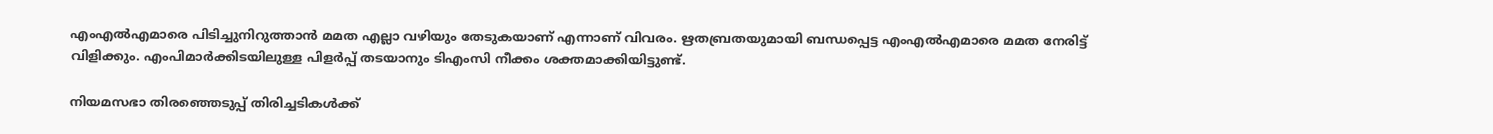എംഎൽഎമാരെ പിടിച്ചുനിറുത്താൻ മമത എല്ലാ വഴിയും തേടുകയാണ് എന്നാണ് വിവരം. ഋതബ്രതയുമായി ബന്ധപ്പെട്ട എംഎൽഎമാരെ മമത നേരിട്ട് വിളിക്കും. എംപിമാർക്കിടയിലുള്ള പിളർപ്പ് തടയാനും ടിഎംസി നീക്കം ശക്തമാക്കിയിട്ടുണ്ട്.

നിയമസഭാ തിരഞ്ഞെടുപ്പ് തിരിച്ചടികൾക്ക്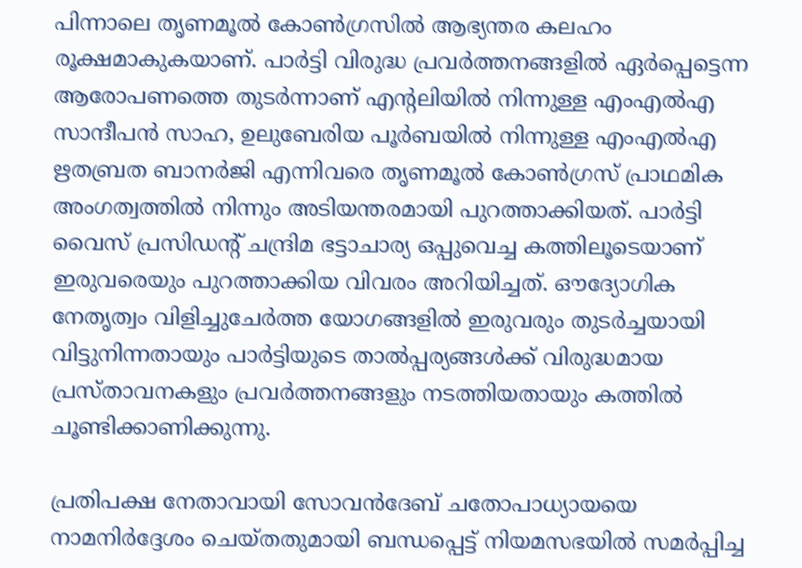പിന്നാലെ തൃണമൂൽ കോൺഗ്രസിൽ ആഭ്യന്തര കലഹം രൂക്ഷമാകുകയാണ്. പാർട്ടി വിരുദ്ധ പ്രവർത്തനങ്ങളിൽ ഏർപ്പെട്ടെന്ന ആരോപണത്തെ തുടർന്നാണ് എന്റലിയിൽ നിന്നുള്ള എംഎൽഎ സാന്ദീപൻ സാഹ, ഉലുബേരിയ പൂർബയിൽ നിന്നുള്ള എംഎൽഎ ഋതബ്രത ബാനർജി എന്നിവരെ തൃണമൂൽ കോൺഗ്രസ് പ്രാഥമിക അംഗത്വത്തിൽ നിന്നും അടിയന്തരമായി പുറത്താക്കിയത്. പാർട്ടി വൈസ് പ്രസിഡന്റ് ചന്ദ്രിമ ഭട്ടാചാര്യ ഒപ്പുവെച്ച കത്തിലൂടെയാണ് ഇരുവരെയും പുറത്താക്കിയ വിവരം അറിയിച്ചത്. ഔദ്യോഗിക നേതൃത്വം വിളിച്ചുചേർത്ത യോഗങ്ങളിൽ ഇരുവരും തുടർച്ചയായി വിട്ടുനിന്നതായും പാർട്ടിയുടെ താൽപ്പര്യങ്ങൾക്ക് വിരുദ്ധമായ പ്രസ്താവനകളും പ്രവർത്തനങ്ങളും നടത്തിയതായും കത്തിൽ ചൂണ്ടിക്കാണിക്കുന്നു.

പ്രതിപക്ഷ നേതാവായി സോവൻദേബ് ചതോപാധ്യായയെ നാമനിർദ്ദേശം ചെയ്തതുമായി ബന്ധപ്പെട്ട് നിയമസഭയിൽ സമർപ്പിച്ച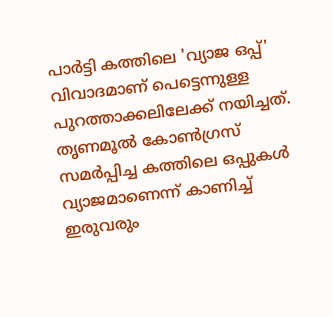പാർട്ടി കത്തിലെ 'വ്യാജ ഒപ്പ്' വിവാദമാണ് പെട്ടെന്നുള്ള പുറത്താക്കലിലേക്ക് നയിച്ചത്. തൃണമൂൽ കോൺഗ്രസ് സമർപ്പിച്ച കത്തിലെ ഒപ്പുകൾ വ്യാജമാണെന്ന് കാണിച്ച് ഇരുവരും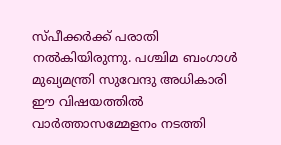സ്പീക്കർക്ക് പരാതി നൽകിയിരുന്നു. പശ്ചിമ ബംഗാൾ മുഖ്യമന്ത്രി സുവേന്ദു അധികാരി ഈ വിഷയത്തിൽ വാർത്താസമ്മേളനം നടത്തി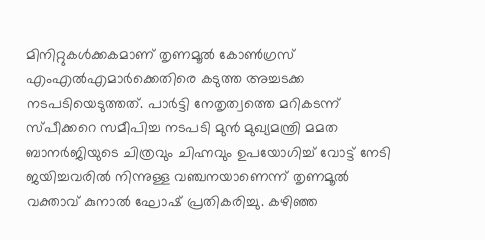മിനിറ്റുകൾക്കകമാണ് തൃണമൂൽ കോൺഗ്രസ് എംഎൽഎമാർക്കെതിരെ കടുത്ത അച്ചടക്ക നടപടിയെടുത്തത്. പാർട്ടി നേതൃത്വത്തെ മറികടന്ന് സ്പീക്കറെ സമീപിച്ച നടപടി മുൻ മുഖ്യമന്ത്രി മമത ബാനർജിയുടെ ചിത്രവും ചിഹ്നവും ഉപയോഗിച്ച് വോട്ട് നേടി ജയിച്ചവരിൽ നിന്നുള്ള വഞ്ചനയാണെന്ന് തൃണമൂൽ വക്താവ് കുനാൽ ഘോഷ് പ്രതികരിച്ചു. കഴിഞ്ഞ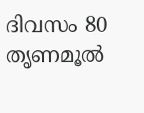ദിവസം 80 തൃണമൂൽ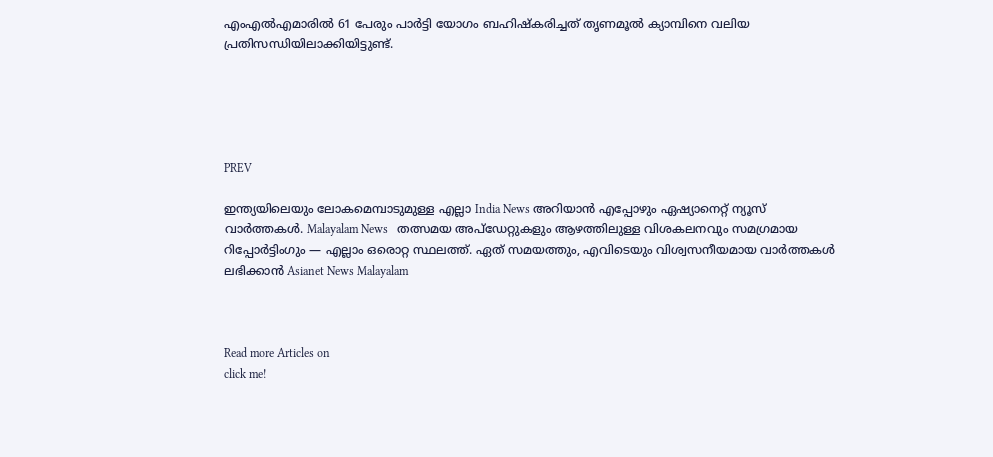എംഎൽഎമാരിൽ 61 പേരും പാർട്ടി യോഗം ബഹിഷ്കരിച്ചത് തൃണമൂൽ ക്യാമ്പിനെ വലിയ പ്രതിസന്ധിയിലാക്കിയിട്ടുണ്ട്.





PREV

ഇന്ത്യയിലെയും ലോകമെമ്പാടുമുള്ള എല്ലാ India News അറിയാൻ എപ്പോഴും ഏഷ്യാനെറ്റ് ന്യൂസ് വാർത്തകൾ. Malayalam News   തത്സമയ അപ്‌ഡേറ്റുകളും ആഴത്തിലുള്ള വിശകലനവും സമഗ്രമായ റിപ്പോർട്ടിംഗും — എല്ലാം ഒരൊറ്റ സ്ഥലത്ത്. ഏത് സമയത്തും, എവിടെയും വിശ്വസനീയമായ വാർത്തകൾ ലഭിക്കാൻ Asianet News Malayalam



Read more Articles on
click me!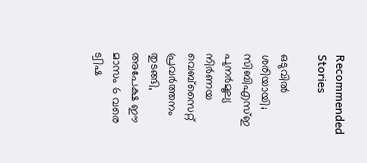Recommended Stories

ഒടുവിൽ ശരിയായി; സിബിഎസ്ഇ പുനർമൂല്യ നിർണയ വെബ്സൈറ്റ് പ്രവർത്തനം തുടങ്ങി, അപേക്ഷ ഈ മാസം 6 വരെ
ട്വിഷ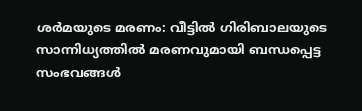ശർമയുടെ മരണം: വീട്ടിൽ ഗിരിബാലയുടെ സാന്നിധ്യത്തിൽ മരണവുമായി ബന്ധപ്പെട്ട സംഭവങ്ങൾ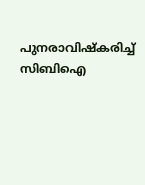പുനരാവിഷ്കരിച്ച് സിബിഐ